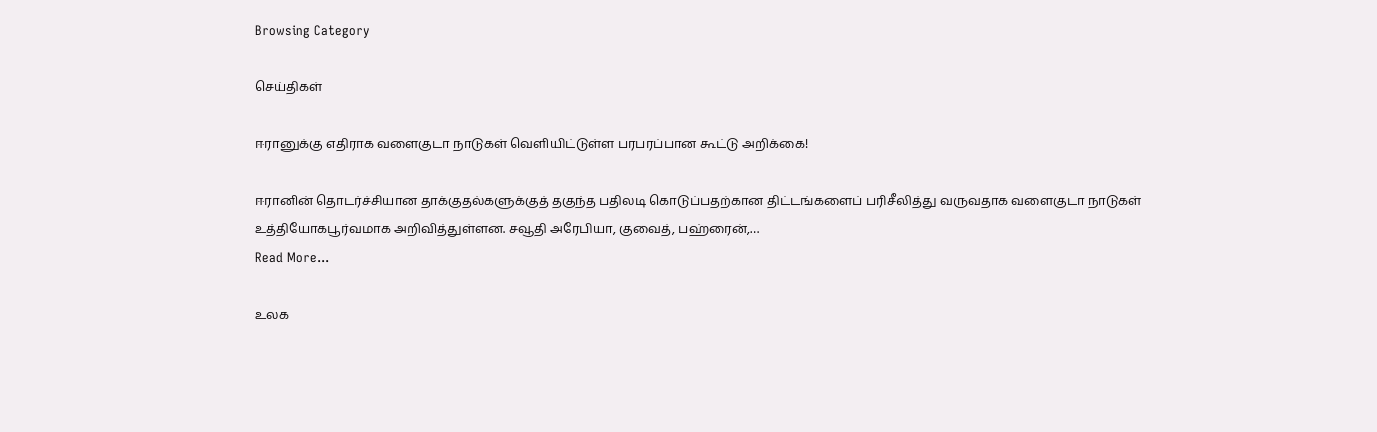Browsing Category

செய்திகள்

ஈரானுக்கு எதிராக வளைகுடா நாடுகள் வெளியிட்டுள்ள பரபரப்பான கூட்டு அறிக்கை!

ஈரானின் தொடர்ச்சியான தாக்குதல்களுக்குத் தகுந்த பதிலடி கொடுப்பதற்கான திட்டங்களைப் பரிசீலித்து வருவதாக வளைகுடா நாடுகள் உத்தியோகபூர்வமாக அறிவித்துள்ளன. சவூதி அரேபியா, குவைத், பஹ்ரைன்,…
Read More...

உலக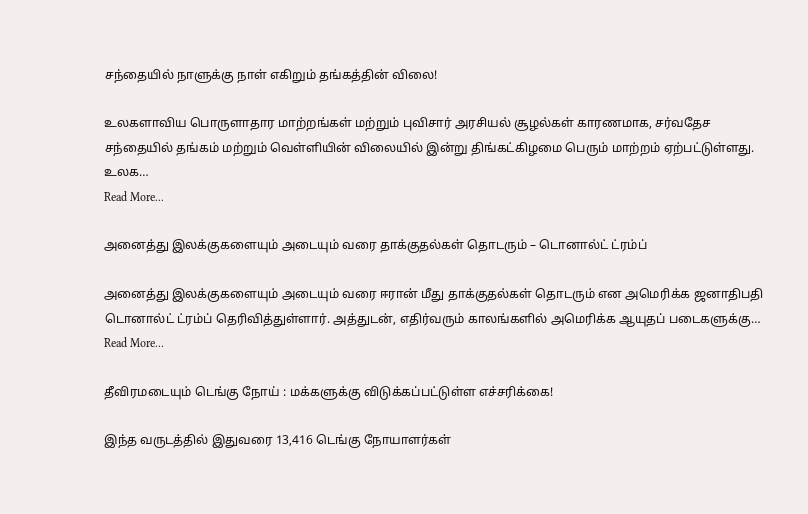சந்தையில் நாளுக்கு நாள் எகிறும் தங்கத்தின் விலை!

உலகளாவிய பொருளாதார மாற்றங்கள் மற்றும் புவிசார் அரசியல் சூழல்கள் காரணமாக, சர்வதேச சந்தையில் தங்கம் மற்றும் வெள்ளியின் விலையில் இன்று திங்கட்கிழமை பெரும் மாற்றம் ஏற்பட்டுள்ளது. உலக…
Read More...

அனைத்து இலக்குகளையும் அடையும் வரை தாக்குதல்கள் தொடரும் – டொனால்ட் ட்ரம்ப்

அனைத்து இலக்குகளையும் அடையும் வரை ஈரான் மீது தாக்குதல்கள் தொடரும் என அமெரிக்க ஜனாதிபதி டொனால்ட் ட்ரம்ப் தெரிவித்துள்ளார். அத்துடன், எதிர்வரும் காலங்களில் அமெரிக்க ஆயுதப் படைகளுக்கு…
Read More...

தீவிரமடையும் டெங்கு நோய் : மக்களுக்கு விடுக்கப்பட்டுள்ள எச்சரிக்கை!

இந்த வருடத்தில் இதுவரை 13,416 டெங்கு நோயாளர்கள்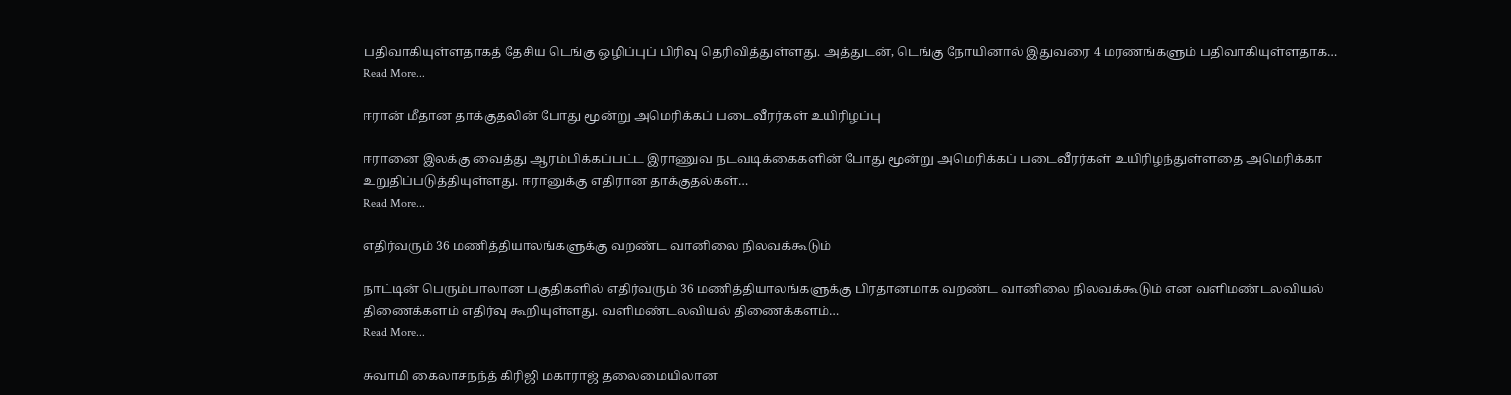பதிவாகியுள்ளதாகத் தேசிய டெங்கு ஒழிப்புப் பிரிவு தெரிவித்துள்ளது. அத்துடன், டெங்கு நோயினால் இதுவரை 4 மரணங்களும் பதிவாகியுள்ளதாக…
Read More...

ஈரான் மீதான தாக்குதலின் போது மூன்று அமெரிக்கப் படைவீரர்கள் உயிரிழப்பு

ஈரானை இலக்கு வைத்து ஆரம்பிக்கப்பட்ட இராணுவ நடவடிக்கைகளின் போது மூன்று அமெரிக்கப் படைவீரர்கள் உயிரிழந்துள்ளதை அமெரிக்கா உறுதிப்படுத்தியுள்ளது. ஈரானுக்கு எதிரான தாக்குதல்கள்…
Read More...

எதிர்வரும் 36 மணித்தியாலங்களுக்கு வறண்ட வானிலை நிலவக்கூடும்

நாட்டின் பெரும்பாலான பகுதிகளில் எதிர்வரும் 36 மணித்தியாலங்களுக்கு பிரதானமாக வறண்ட வானிலை நிலவக்கூடும் என வளிமண்டலவியல் திணைக்களம் எதிர்வு கூறியுள்ளது. வளிமண்டலவியல் திணைக்களம்…
Read More...

சுவாமி கைலாசநந்த் கிரிஜி மகாராஜ் தலைமையிலான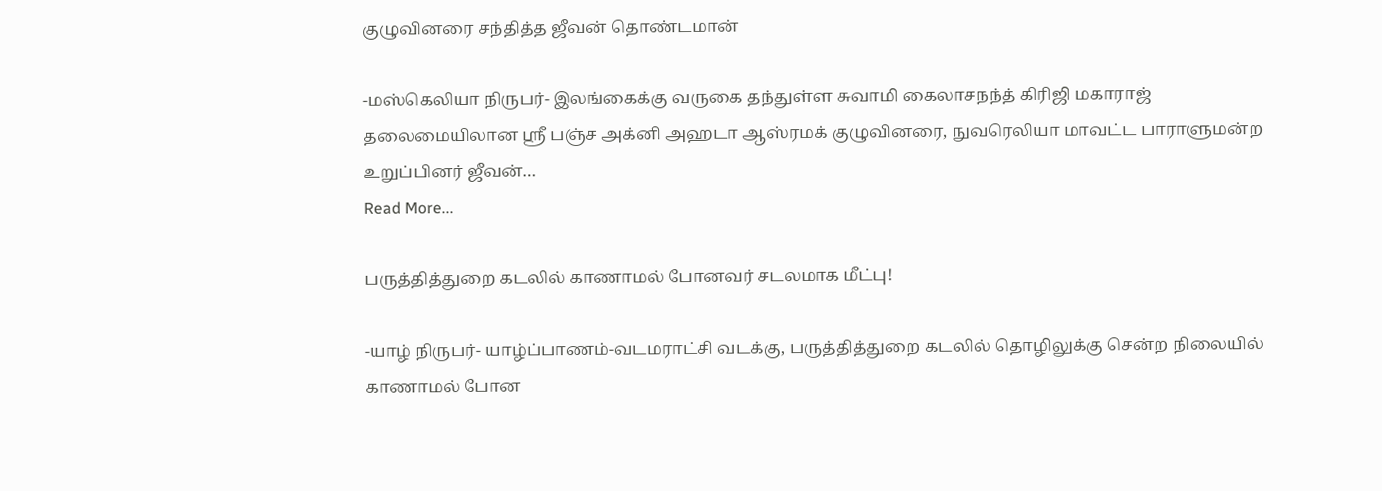குழுவினரை சந்தித்த ஜீவன் தொண்டமான்

-மஸ்கெலியா நிருபர்- இலங்கைக்கு வருகை தந்துள்ள சுவாமி கைலாசநந்த் கிரிஜி மகாராஜ் தலைமையிலான ஸ்ரீ பஞ்ச அக்னி அஹடா ஆஸ்ரமக் குழுவினரை, நுவரெலியா மாவட்ட பாராளுமன்ற உறுப்பினர் ஜீவன்…
Read More...

பருத்தித்துறை கடலில் காணாமல் போனவர் சடலமாக மீட்பு!

-யாழ் நிருபர்- யாழ்ப்பாணம்-வடமராட்சி வடக்கு, பருத்தித்துறை கடலில் தொழிலுக்கு சென்ற நிலையில் காணாமல் போன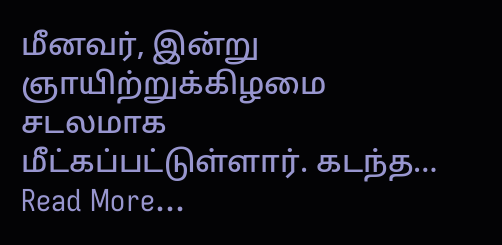மீனவர், இன்று ஞாயிற்றுக்கிழமை சடலமாக மீட்கப்பட்டுள்ளார். கடந்த…
Read More...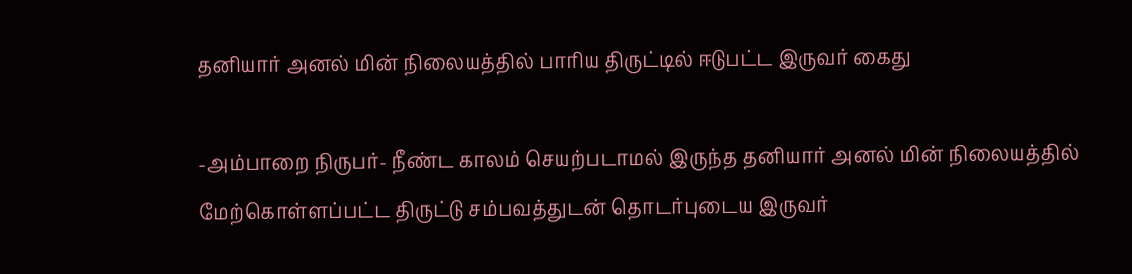தனியார் அனல் மின் நிலையத்தில் பாரிய திருட்டில் ஈடுபட்ட இருவர் கைது

-அம்பாறை நிருபர்- நீண்ட காலம் செயற்படாமல் இருந்த தனியார் அனல் மின் நிலையத்தில் மேற்கொள்ளப்பட்ட திருட்டு சம்பவத்துடன் தொடர்புடைய இருவர்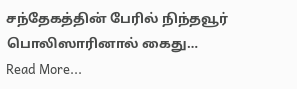சந்தேகத்தின் பேரில் நிந்தவூர் பொலிஸாரினால் கைது…
Read More...